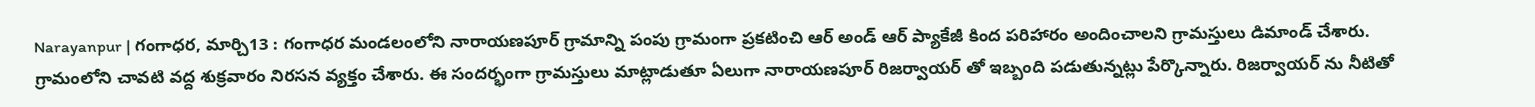Narayanpur | గంగాధర, మార్చి13 : గంగాధర మండలంలోని నారాయణపూర్ గ్రామాన్ని పంపు గ్రామంగా ప్రకటించి ఆర్ అండ్ ఆర్ ప్యాకేజీ కింద పరిహారం అందించాలని గ్రామస్తులు డిమాండ్ చేశారు. గ్రామంలోని చావటి వద్ద శుక్రవారం నిరసన వ్యక్తం చేశారు. ఈ సందర్భంగా గ్రామస్తులు మాట్లాడుతూ ఏలుగా నారాయణపూర్ రిజర్వాయర్ తో ఇబ్బంది పడుతున్నట్లు పేర్కొన్నారు. రిజర్వాయర్ ను నీటితో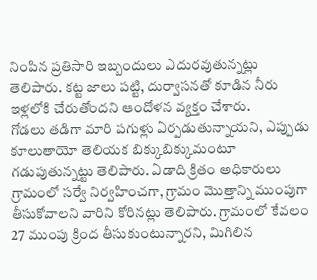నింపిన ప్రతిసారి ఇబ్బందులు ఎదురవుతున్నట్లు తెలిపారు. కట్ట జాలు పట్టి, దుర్వాసనతో కూడిన నీరు ఇళ్లలోకి చేరుతోందని ఆందోళన వ్యక్తం చేశారు.
గోడలు తడిగా మారి పగుళ్లు ఏర్పడుతున్నాయని, ఎప్పుడు కూలుతాయో తెలియక బిక్కుబిక్కుమంటూ గడుపుతున్నట్టు తెలిపారు. ఏడాది క్రితం అధికారులు గ్రామంలో సర్వే నిర్వహించగా, గ్రామం మొత్తాన్ని ముంపుగా తీసుకోవాలని వారిని కోరినట్లు తెలిపారు. గ్రామంలో కేవలం 27 ముంపు క్రింద తీసుకుంటున్నారని, మిగిలిన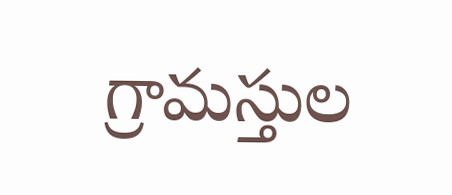గ్రామస్తుల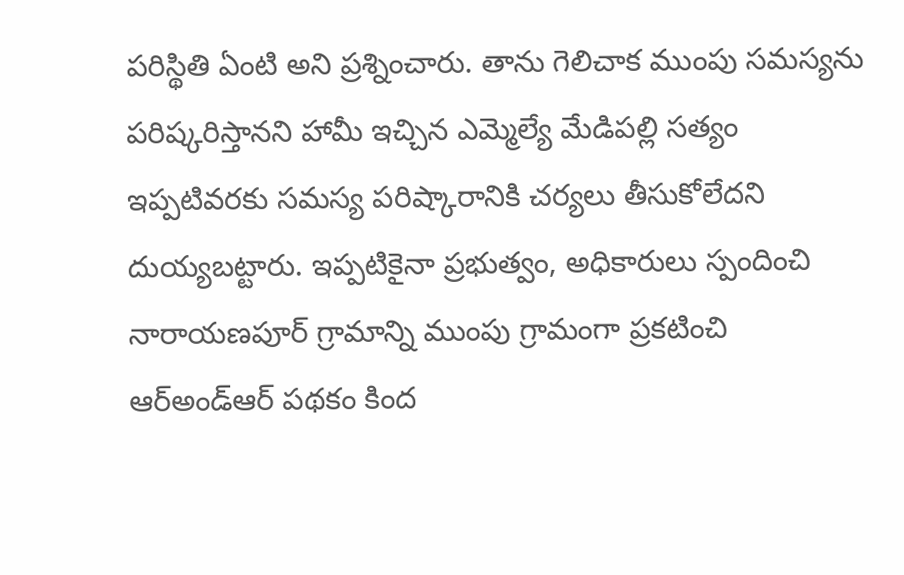పరిస్థితి ఏంటి అని ప్రశ్నించారు. తాను గెలిచాక ముంపు సమస్యను పరిష్కరిస్తానని హామీ ఇచ్చిన ఎమ్మెల్యే మేడిపల్లి సత్యం ఇప్పటివరకు సమస్య పరిష్కారానికి చర్యలు తీసుకోలేదని దుయ్యబట్టారు. ఇప్పటికైనా ప్రభుత్వం, అధికారులు స్పందించి నారాయణపూర్ గ్రామాన్ని ముంపు గ్రామంగా ప్రకటించి ఆర్అండ్ఆర్ పథకం కింద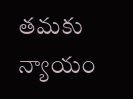తమకు న్యాయం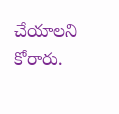చేయాలని కోరారు.